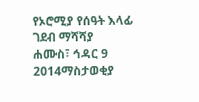የኦሮሚያ የሰዓት እላፊ ገደብ ማሻሻያ
ሐሙስ፣ ኅዳር 9 2014ማስታወቂያ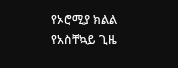የኦሮሚያ ክልል የአስቸኳይ ጊዜ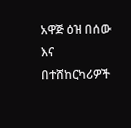አዋጅ ዕዝ በሰው እና በተሸከርካሪዎች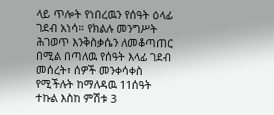ላይ ጥሎት የነበረዉን የሰዓት ዕላፊ ገደብ አነሳ። የክልሉ መንግሥት ሕገወጥ እንቅስቃሴን ለመቆጣጠር በሚል በጣለዉ የሰዓት እላፊ ገደብ መሰረት፣ ሰዎች መንቀሳቀስ የሚችሉት ከማለዳዉ 11ሰዓት ተኩል እስከ ምሽቱ 3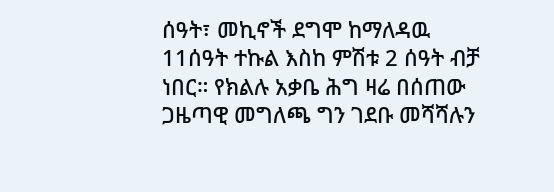ሰዓት፣ መኪኖች ደግሞ ከማለዳዉ 11ሰዓት ተኩል እስከ ምሽቱ 2 ሰዓት ብቻ ነበር። የክልሉ አቃቤ ሕግ ዛሬ በሰጠው ጋዜጣዊ መግለጫ ግን ገደቡ መሻሻሉን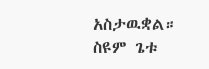አስታዉቋል።
ስዩም ጌቱ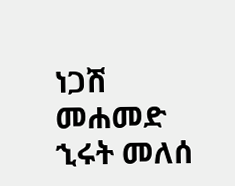ነጋሽ መሐመድ
ኂሩት መለሰ